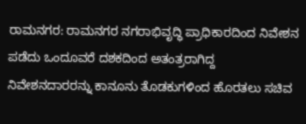ರಾಮನಗರ: ರಾಮನಗರ ನಗರಾಭಿವೃದ್ಧಿ ಪ್ರಾಧಿಕಾರದಿಂದ ನಿವೇಶನ ಪಡೆದು ಒಂದೂವರೆ ದಶಕದಿಂದ ಅತಂತ್ರರಾಗಿದ್ದ ನಿವೇಶನದಾರರನ್ನು ಕಾನೂನು ತೊಡಕುಗಳಿಂದ ಹೊರತಲು ಸಚಿವ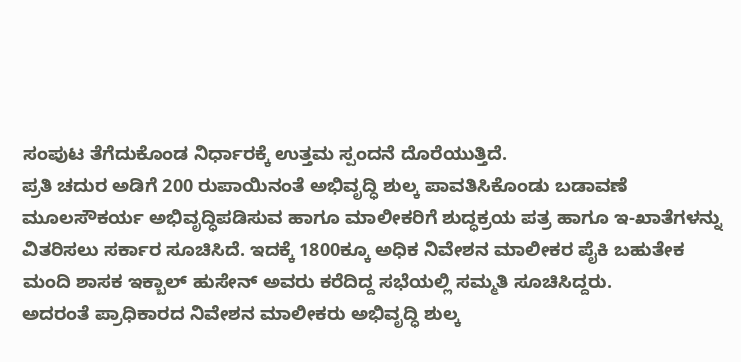ಸಂಪುಟ ತೆಗೆದುಕೊಂಡ ನಿರ್ಧಾರಕ್ಕೆ ಉತ್ತಮ ಸ್ಪಂದನೆ ದೊರೆಯುತ್ತಿದೆ.
ಪ್ರತಿ ಚದುರ ಅಡಿಗೆ 200 ರುಪಾಯಿನಂತೆ ಅಭಿವೃದ್ಧಿ ಶುಲ್ಕ ಪಾವತಿಸಿಕೊಂಡು ಬಡಾವಣೆ ಮೂಲಸೌಕರ್ಯ ಅಭಿವೃದ್ಧಿಪಡಿಸುವ ಹಾಗೂ ಮಾಲೀಕರಿಗೆ ಶುದ್ಧಕ್ರಯ ಪತ್ರ ಹಾಗೂ ಇ-ಖಾತೆಗಳನ್ನು ವಿತರಿಸಲು ಸರ್ಕಾರ ಸೂಚಿಸಿದೆ. ಇದಕ್ಕೆ 1800ಕ್ಕೂ ಅಧಿಕ ನಿವೇಶನ ಮಾಲೀಕರ ಪೈಕಿ ಬಹುತೇಕ ಮಂದಿ ಶಾಸಕ ಇಕ್ಬಾಲ್ ಹುಸೇನ್ ಅವರು ಕರೆದಿದ್ದ ಸಭೆಯಲ್ಲಿ ಸಮ್ಮತಿ ಸೂಚಿಸಿದ್ದರು.
ಅದರಂತೆ ಪ್ರಾಧಿಕಾರದ ನಿವೇಶನ ಮಾಲೀಕರು ಅಭಿವೃದ್ಧಿ ಶುಲ್ಕ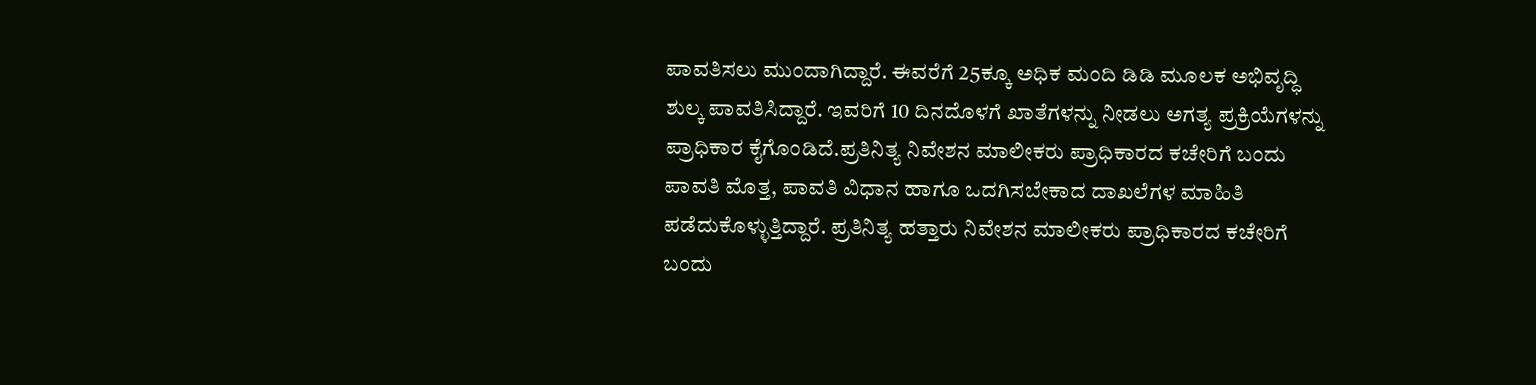ಪಾವತಿಸಲು ಮುಂದಾಗಿದ್ದಾರೆ. ಈವರೆಗೆ 25ಕ್ಕೂ ಅಧಿಕ ಮಂದಿ ಡಿಡಿ ಮೂಲಕ ಅಭಿವೃದ್ಧಿ ಶುಲ್ಕ ಪಾವತಿಸಿದ್ದಾರೆ. ಇವರಿಗೆ 10 ದಿನದೊಳಗೆ ಖಾತೆಗಳನ್ನು ನೀಡಲು ಅಗತ್ಯ ಪ್ರಕ್ರಿಯೆಗಳನ್ನು ಪ್ರಾಧಿಕಾರ ಕೈಗೊಂಡಿದೆ.ಪ್ರತಿನಿತ್ಯ ನಿವೇಶನ ಮಾಲೀಕರು ಪ್ರಾಧಿಕಾರದ ಕಚೇರಿಗೆ ಬಂದು ಪಾವತಿ ಮೊತ್ತ, ಪಾವತಿ ವಿಧಾನ ಹಾಗೂ ಒದಗಿಸಬೇಕಾದ ದಾಖಲೆಗಳ ಮಾಹಿತಿ ಪಡೆದುಕೊಳ್ಳುತ್ತಿದ್ದಾರೆ. ಪ್ರತಿನಿತ್ಯ ಹತ್ತಾರು ನಿವೇಶನ ಮಾಲೀಕರು ಪ್ರಾಧಿಕಾರದ ಕಚೇರಿಗೆ ಬಂದು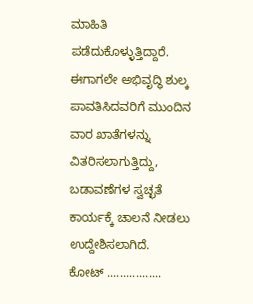ಮಾಹಿತಿ ಪಡೆದುಕೊಳ್ಳುತ್ತಿದ್ದಾರೆ. ಈಗಾಗಲೇ ಅಭಿವೃದ್ಧಿ ಶುಲ್ಕ ಪಾವತಿಸಿದವರಿಗೆ ಮುಂದಿನ ವಾರ ಖಾತೆಗಳನ್ನು ವಿತರಿಸಲಾಗುತ್ತಿದ್ದು, ಬಡಾವಣೆಗಳ ಸ್ವಚ್ಛತೆ ಕಾರ್ಯಕ್ಕೆ ಚಾಲನೆ ನೀಡಲು ಉದ್ದೇಶಿಸಲಾಗಿದೆ.
ಕೋಟ್ .................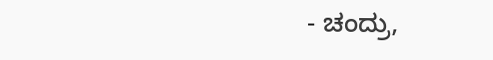- ಚಂದ್ರು,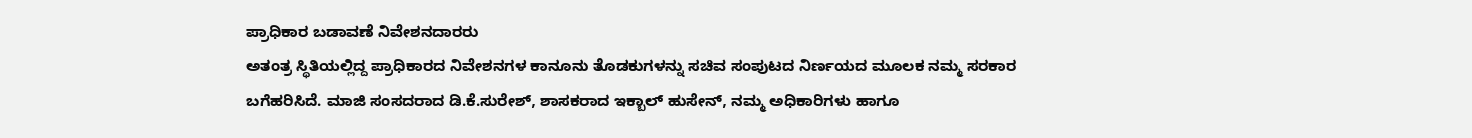ಪ್ರಾಧಿಕಾರ ಬಡಾವಣೆ ನಿವೇಶನದಾರರು
ಅತಂತ್ರ ಸ್ಥಿತಿಯಲ್ಲಿದ್ದ ಪ್ರಾಧಿಕಾರದ ನಿವೇಶನಗಳ ಕಾನೂನು ತೊಡಕುಗಳನ್ನು ಸಚಿವ ಸಂಪುಟದ ನಿರ್ಣಯದ ಮೂಲಕ ನಮ್ಮ ಸರಕಾರ ಬಗೆಹರಿಸಿದೆ. ಮಾಜಿ ಸಂಸದರಾದ ಡಿ.ಕೆ.ಸುರೇಶ್, ಶಾಸಕರಾದ ಇಕ್ಬಾಲ್ ಹುಸೇನ್, ನಮ್ಮ ಅಧಿಕಾರಿಗಳು ಹಾಗೂ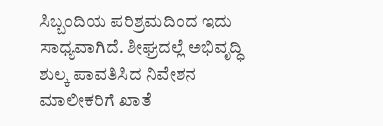ಸಿಬ್ಬಂದಿಯ ಪರಿಶ್ರಮದಿಂದ ಇದು ಸಾಧ್ಯವಾಗಿದೆ. ಶೀಘ್ರದಲ್ಲೆ ಅಭಿವೃದ್ಧಿ ಶುಲ್ಕ ಪಾವತಿಸಿದ ನಿವೇಶನ ಮಾಲೀಕರಿಗೆ ಖಾತೆ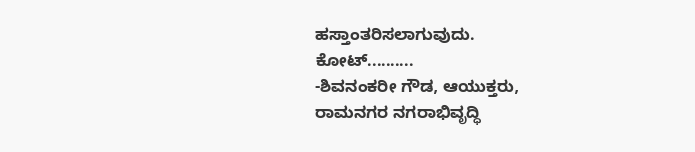ಹಸ್ತಾಂತರಿಸಲಾಗುವುದು.
ಕೋಟ್..........
-ಶಿವನಂಕರೀ ಗೌಡ, ಆಯುಕ್ತರು,
ರಾಮನಗರ ನಗರಾಭಿವೃದ್ಧಿ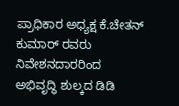ಪ್ರಾಧಿಕಾರ ಅಧ್ಯಕ್ಷ ಕೆ.ಚೇತನ್ ಕುಮಾರ್ ರವರು ನಿವೇಶನದಾರರಿಂದ ಅಭಿವೃದ್ಧಿ ಶುಲ್ಕದ ಡಿಡಿ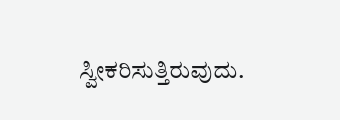ಸ್ವೀಕರಿಸುತ್ತಿರುವುದು.